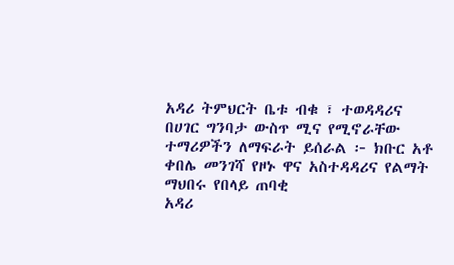አዳሪ ትምህርት ቤቱ ብቁ ፣ ተወዳዳሪና በሀገር ግንባታ ውስጥ ሚና የሚኖራቸው ተማሪዎችን ለማፍራት ይሰራል ፦ ክቡር አቶ ቀበሌ መንገሻ የዞኑ ዋና አስተዳዳሪና የልማት ማህበሩ የበላይ ጠባቂ
አዳሪ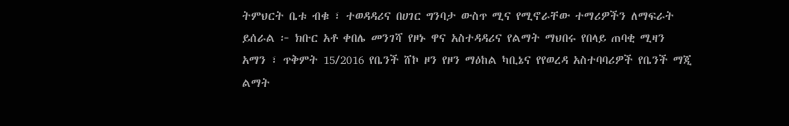ትምህርት ቤቱ ብቁ ፣ ተወዳዳሪና በሀገር ግንባታ ውስጥ ሚና የሚኖራቸው ተማሪዎችን ለማፍራት ይሰራል ፦ ክቡር አቶ ቀበሌ መንገሻ የዞኑ ዋና አስተዳዳሪና የልማት ማህበሩ የበላይ ጠባቂ ሚዛን አማን ፣ ጥቅምት 15/2016 የቤንች ሸኮ ዞን የዞን ማዕከል ካቢኔና የየወረዳ አስተባባሪዎች የቤንች ማጂ ልማት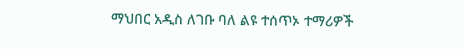ማህበር አዲስ ለገቡ ባለ ልዩ ተሰጥኦ ተማሪዎች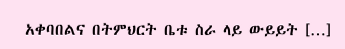አቀባበልና በትምህርት ቤቱ ስራ ላይ ውይይት […]